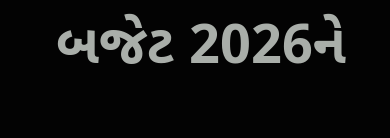બજેટ 2026ને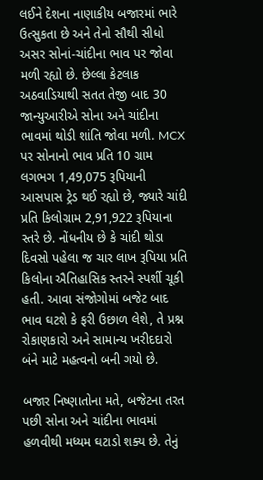લઈને દેશના નાણાકીય બજારમાં ભારે ઉત્સુકતા છે અને તેનો સૌથી સીધો અસર સોનાં-ચાંદીના ભાવ પર જોવા મળી રહ્યો છે. છેલ્લા કેટલાક અઠવાડિયાથી સતત તેજી બાદ 30 જાન્યુઆરીએ સોના અને ચાંદીના ભાવમાં થોડી શાંતિ જોવા મળી. MCX પર સોનાનો ભાવ પ્રતિ 10 ગ્રામ લગભગ 1,49,075 રૂપિયાની આસપાસ ટ્રેડ થઈ રહ્યો છે, જ્યારે ચાંદી પ્રતિ કિલોગ્રામ 2,91,922 રૂપિયાના સ્તરે છે. નોંધનીય છે કે ચાંદી થોડા દિવસો પહેલા જ ચાર લાખ રૂપિયા પ્રતિ કિલોના ઐતિહાસિક સ્તરને સ્પર્શી ચૂકી હતી. આવા સંજોગોમાં બજેટ બાદ ભાવ ઘટશે કે ફરી ઉછાળ લેશે, તે પ્રશ્ન રોકાણકારો અને સામાન્ય ખરીદદારો બંને માટે મહત્વનો બની ગયો છે.

બજાર નિષ્ણાતોના મતે, બજેટના તરત પછી સોના અને ચાંદીના ભાવમાં હળવીથી મધ્યમ ઘટાડો શક્ય છે. તેનું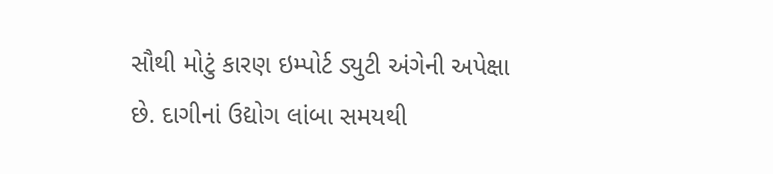સૌથી મોટું કારણ ઇમ્પોર્ટ ડ્યુટી અંગેની અપેક્ષા છે. દાગીનાં ઉદ્યોગ લાંબા સમયથી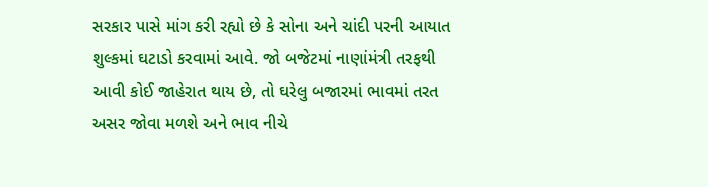સરકાર પાસે માંગ કરી રહ્યો છે કે સોના અને ચાંદી પરની આયાત શુલ્કમાં ઘટાડો કરવામાં આવે. જો બજેટમાં નાણાંમંત્રી તરફથી આવી કોઈ જાહેરાત થાય છે, તો ઘરેલુ બજારમાં ભાવમાં તરત અસર જોવા મળશે અને ભાવ નીચે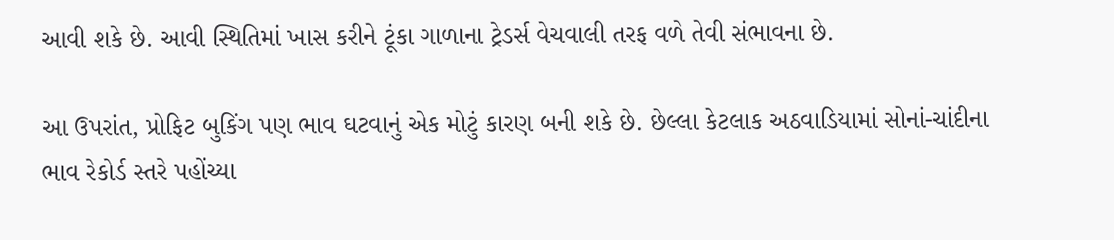આવી શકે છે. આવી સ્થિતિમાં ખાસ કરીને ટૂંકા ગાળાના ટ્રેડર્સ વેચવાલી તરફ વળે તેવી સંભાવના છે.

આ ઉપરાંત, પ્રોફિટ બુકિંગ પણ ભાવ ઘટવાનું એક મોટું કારણ બની શકે છે. છેલ્લા કેટલાક અઠવાડિયામાં સોનાં-ચાંદીના ભાવ રેકોર્ડ સ્તરે પહોંચ્યા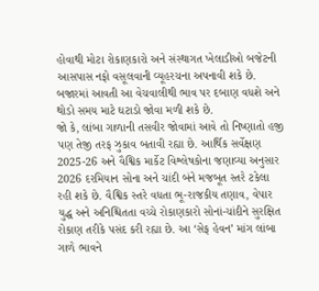હોવાથી મોટા રોકાણકારો અને સંસ્થાગત ખેલાડીઓ બજેટની આસપાસ નફો વસૂલવાની વ્યૂહરચના અપનાવી શકે છે. બજારમાં આવતી આ વેચવાલીથી ભાવ પર દબાણ વધશે અને થોડો સમય માટે ઘટાડો જોવા મળી શકે છે.
જો કે, લાંબા ગાળાની તસવીર જોવામાં આવે તો નિષ્ણાતો હજી પણ તેજી તરફ ઝુકાવ બતાવી રહ્યા છે. આર્થિક સર્વેક્ષણ 2025-26 અને વૈશ્વિક માર્કેટ વિશ્લેષકોના જણાવ્યા અનુસાર 2026 દરમિયાન સોના અને ચાંદી બંને મજબૂત સ્તરે ટકેલા રહી શકે છે. વૈશ્વિક સ્તરે વધતા ભૂ-રાજકીય તણાવ, વેપાર યુદ્ધ અને અનિશ્ચિતતા વચ્ચે રોકાણકારો સોનાં-ચાંદીને સુરક્ષિત રોકાણ તરીકે પસંદ કરી રહ્યા છે. આ ‘સેફ હેવન’ માંગ લાંબા ગાળે ભાવને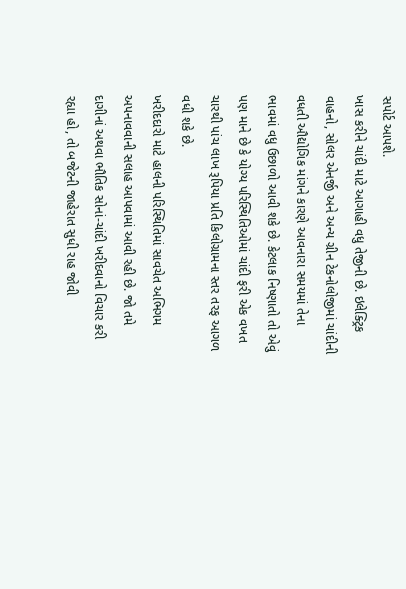સપોર્ટ આપશે.
ખાસ કરીને ચાંદી માટે આગાહી વધુ તેજીની છે. ઇલેક્ટ્રિક વાહનો, સોલર એનર્જી અને અન્ય ગ્રીન ટેકનોલોજીમાં ચાંદીની વધતી ઔદ્યોગિક માંગને કારણે આવનારા સમયમાં તેના ભાવમાં વધુ ઉછાળો આવી શકે છે. કેટલાક નિષ્ણાતો તો એવું પણ માને છે કે યોગ્ય પરિસ્થિતિઓમાં ચાંદી ફરી એક વખત ચારથી પાંચ લાખ રૂપિયા પ્રતિ કિલોગ્રામના સ્તર તરફ આગળ વધી શકે છે.
ખરીદદારો માટે હાલની પરિસ્થિતિમાં સાવચેત અભિગમ અપનાવવાની સલાહ આપવામાં આવી રહી છે. જો તમે દાગીનાં અથવા ભૌતિક સોનાં-ચાંદી ખરીદવાનો વિચાર કરી રહ્યા હો, તો બજેટની જાહેરાત સુધી રાહ જોવી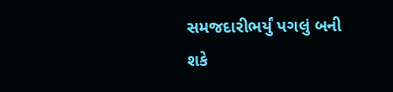સમજદારીભર્યું પગલું બની શકે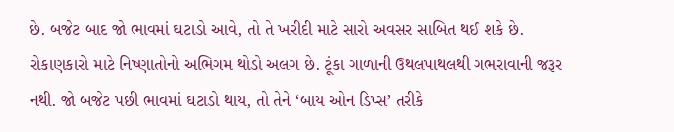છે. બજેટ બાદ જો ભાવમાં ઘટાડો આવે, તો તે ખરીદી માટે સારો અવસર સાબિત થઈ શકે છે.
રોકાણકારો માટે નિષ્ણાતોનો અભિગમ થોડો અલગ છે. ટૂંકા ગાળાની ઉથલપાથલથી ગભરાવાની જરૂર નથી. જો બજેટ પછી ભાવમાં ઘટાડો થાય, તો તેને ‘બાય ઓન ડિપ્સ’ તરીકે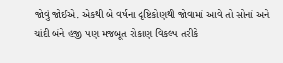જોવું જોઈએ. એકથી બે વર્ષના દૃષ્ટિકોણથી જોવામાં આવે તો સોનાં અને ચાંદી બંને હજી પણ મજબૂત રોકાણ વિકલ્પ તરીકે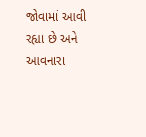જોવામાં આવી રહ્યા છે અને આવનારા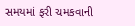સમયમાં ફરી ચમકવાની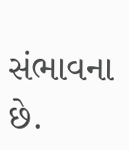સંભાવના છે.